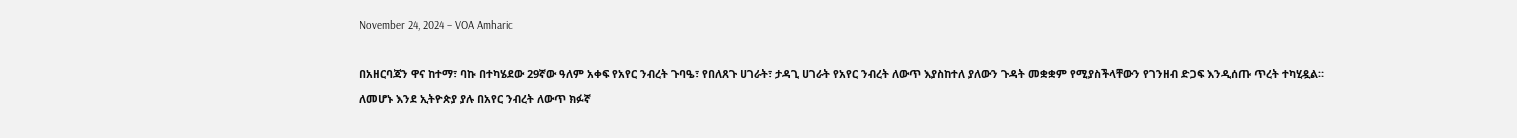November 24, 2024 – VOA Amharic

በአዘርባጃን ዋና ከተማ፣ ባኩ በተካሄደው 29ኛው ዓለም አቀፍ የአየር ንብረት ጉባዔ፣ የበለጸጉ ሀገራት፣ ታዳጊ ሀገራት የአየር ንብረት ለውጥ እያስከተለ ያለውን ጉዳት መቋቋም የሚያስችላቸውን የገንዘብ ድጋፍ እንዲሰጡ ጥረት ተካሂዷል። ለመሆኑ እንደ ኢትዮጵያ ያሉ በአየር ንብረት ለውጥ ክፉኛ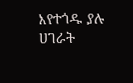እየተጎዱ ያሉ ሀገራት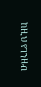ከዚህ የገንዘብ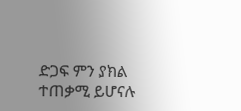ድጋፍ ምን ያክል ተጠቃሚ ይሆናሉ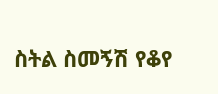ስትል ስመኝሽ የቆየ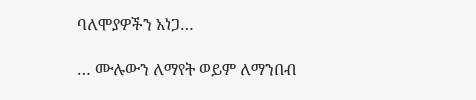ባለሞያዎችን አነጋ…

… ሙሉውን ለማየት ወይም ለማንበብ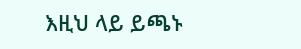እዚህ ላይ ይጫኑ